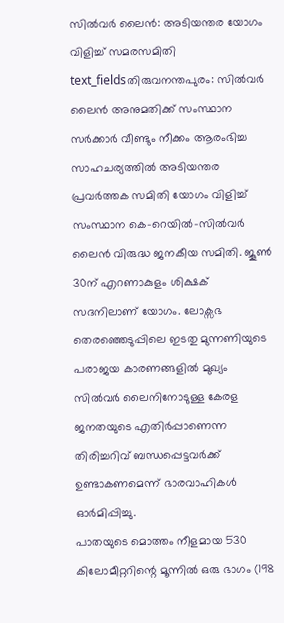സിൽവർ ലൈൻ: അടിയന്തര യോഗം വിളിച്ച് സമരസമിതി
text_fieldsതിരുവനന്തപുരം: സിൽവർ ലൈൻ അനുമതിക്ക് സംസ്ഥാന സർക്കാർ വീണ്ടും നീക്കം ആരംഭിച്ച സാഹചര്യത്തിൽ അടിയന്തര പ്രവർത്തക സമിതി യോഗം വിളിച്ച് സംസ്ഥാന കെ-റെയിൽ-സിൽവർ ലൈൻ വിരുദ്ധ ജനകീയ സമിതി. ജൂൺ 30ന് എറണാകുളം ശിക്ഷക് സദനിലാണ് യോഗം. ലോക്സഭ തെരഞ്ഞെടുപ്പിലെ ഇടതു മുന്നണിയുടെ പരാജയ കാരണങ്ങളിൽ മുഖ്യം സിൽവർ ലൈനിനോടുള്ള കേരള ജനതയുടെ എതിർപ്പാണെന്ന തിരിച്ചറിവ് ബന്ധപ്പെട്ടവർക്ക് ഉണ്ടാകണമെന്ന് ഭാരവാഹികൾ ഓർമിപ്പിച്ചു.
പാതയുടെ മൊത്തം നീളമായ 530 കിലോമീറ്ററിന്റെ മൂന്നിൽ ഒരു ഭാഗം (198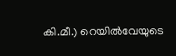കി.മീ.) റെയിൽവേയുടെ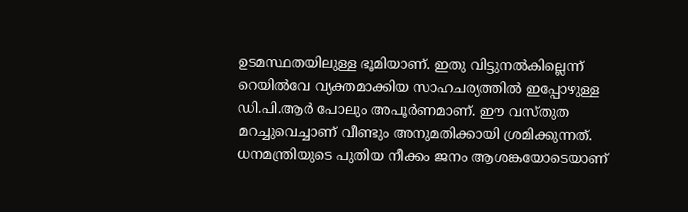ഉടമസ്ഥതയിലുള്ള ഭൂമിയാണ്. ഇതു വിട്ടുനൽകില്ലെന്ന് റെയിൽവേ വ്യക്തമാക്കിയ സാഹചര്യത്തിൽ ഇപ്പോഴുള്ള ഡി.പി.ആർ പോലും അപൂർണമാണ്. ഈ വസ്തുത മറച്ചുവെച്ചാണ് വീണ്ടും അനുമതിക്കായി ശ്രമിക്കുന്നത്. ധനമന്ത്രിയുടെ പുതിയ നീക്കം ജനം ആശങ്കയോടെയാണ്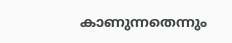കാണുന്നതെന്നും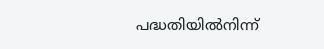പദ്ധതിയിൽനിന്ന്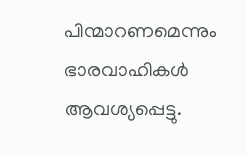പിന്മാറണമെന്നും ഭാരവാഹികൾ ആവശ്യപ്പെട്ടു.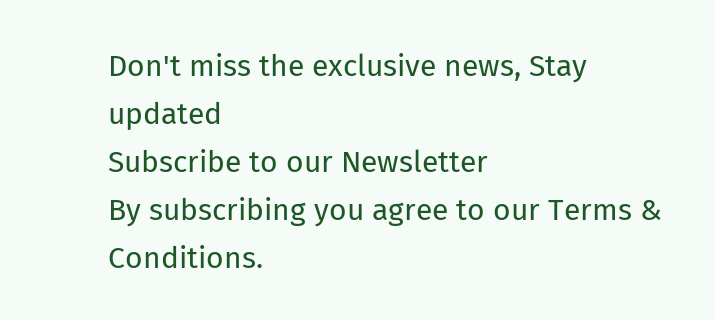Don't miss the exclusive news, Stay updated
Subscribe to our Newsletter
By subscribing you agree to our Terms & Conditions.